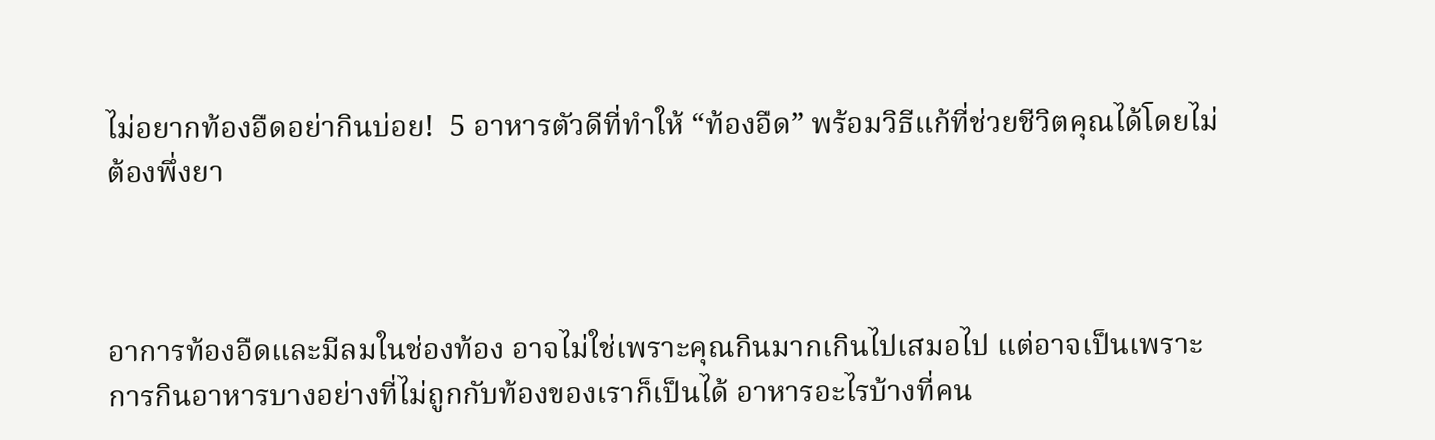ไม่อยากท้องอืดอย่ากินบ่อย!  5 อาหารตัวดีที่ทำให้ “ท้องอืด” พร้อมวิธีแก้ที่ช่วยชีวิตคุณได้โดยไม่ต้องพึ่งยา



อาการท้องอืดและมีลมในช่องท้อง อาจไม่ใช่เพราะคุณกินมากเกินไปเสมอไป แต่อาจเป็นเพราะการกินอาหารบางอย่างที่ไม่ถูกกับท้องของเราก็เป็นได้ อาหารอะไรบ้างที่คน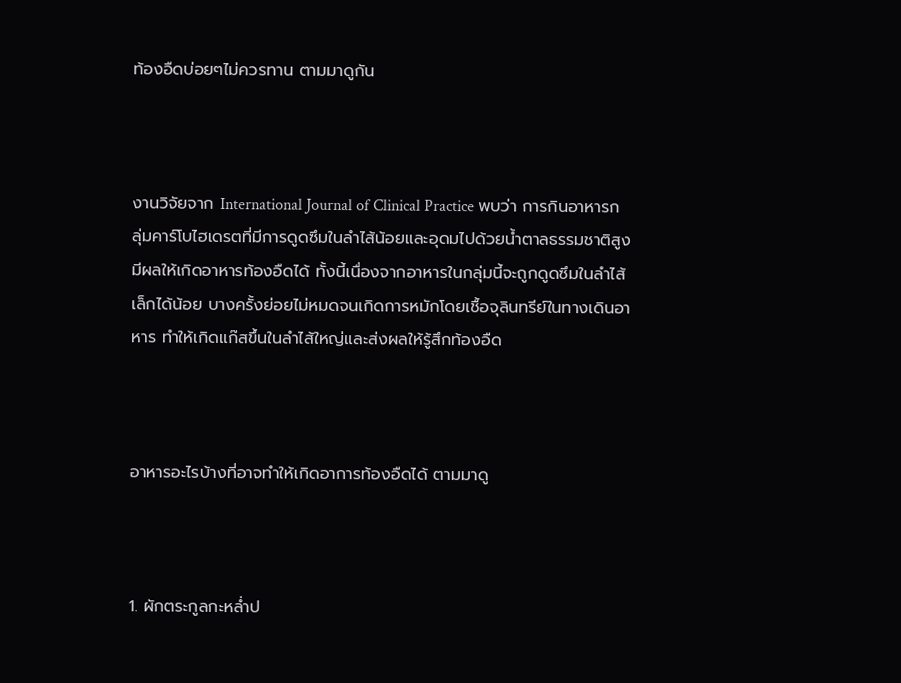ท้องอืดบ่อยๆไม่ควรทาน ตามมาดูกัน



งานวิจัยจาก International Journal of Clinical Practice พบว่า การกินอาหารกลุ่มคาร์โบไฮเดรตที่มีการดูดซึมในลำไส้น้อยและอุดมไปด้วยน้ำตาลธรรมชาติสูง มีผลให้เกิดอาหารท้องอืดได้ ทั้งนี้เนื่องจากอาหารในกลุ่มนี้จะถูกดูดซึมในลำไส้เล็กได้น้อย บางครั้งย่อยไม่หมดจนเกิดการหมักโดยเชื้อจุลินทรีย์ในทางเดินอาหาร ทำให้เกิดแก๊สขึ้นในลำไส้ใหญ่และส่งผลให้รู้สึกท้องอืด



อาหารอะไรบ้างที่อาจทำให้เกิดอาการท้องอืดได้ ตามมาดู



1. ผักตระกูลกะหล่ำป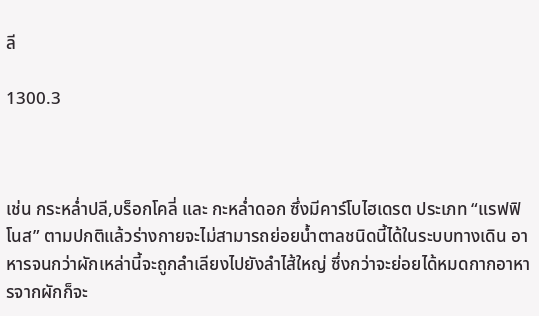ลี

1300.3



เช่น กระหล่ำปลี,บร็อกโคลี่ และ กะหล่ำดอก ซึ่งมีคาร์โบไฮเดรต ประเภท “แรฟฟิโนส” ตามปกติแล้วร่างกายจะไม่สามารถย่อยน้ำตาลชนิดนี้ได้ในระบบทางเดิน อาหารจนกว่าผักเหล่านี้จะถูกลำเลียงไปยังลำไส้ใหญ่ ซึ่งกว่าจะย่อยได้หมดกากอาหารจากผักก็จะ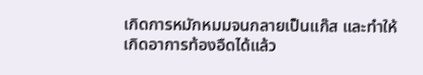เกิดการหมักหมมจนกลายเป็นแก๊ส และทำให้เกิดอาการท้องอืดได้แล้ว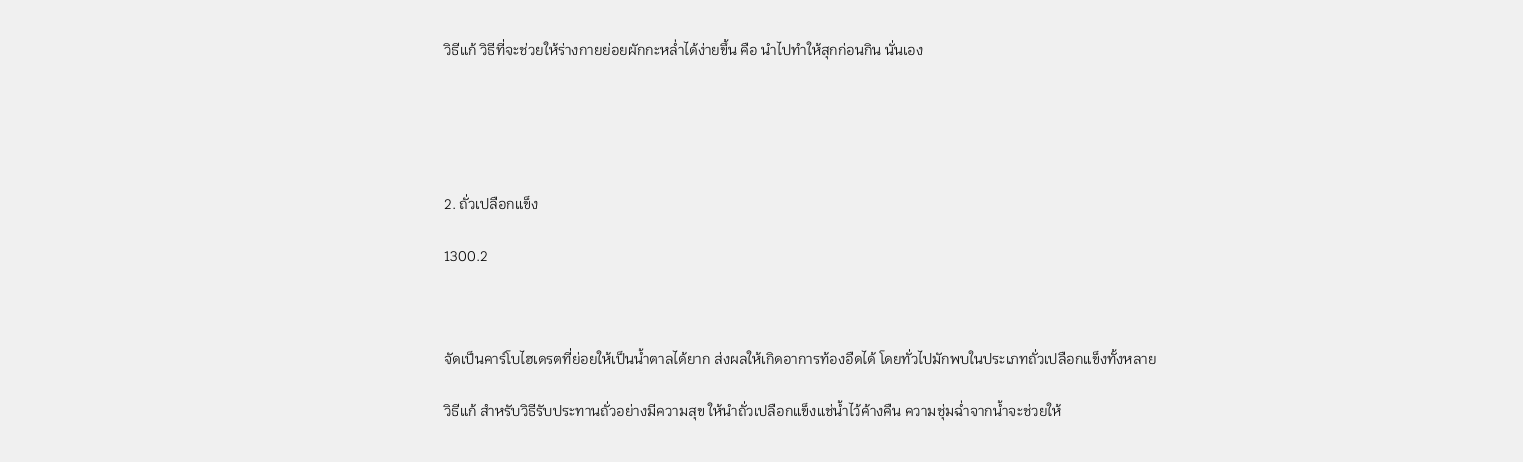วิธีแก้ วิธีที่จะช่วยให้ร่างกายย่อยผักกะหล่ำได้ง่ายขึ้น คือ นำไปทำให้สุกก่อนกิน นั่นเอง





2. ถั่วเปลือกแข็ง

1300.2



จัดเป็นคาร์โบไฮเดรตที่ย่อยให้เป็นน้ำตาลได้ยาก ส่งผลให้เกิดอาการท้องอืดได้ โดยทั่วไปมักพบในประเภทถั่วเปลือกแข็งทั้งหลาย

วิธีแก้ สำหรับวิธีรับประทานถั่วอย่างมีความสุข ให้นำถั่วเปลือกแข็งแช่น้ำไว้ค้างคืน ความชุ่มฉ่ำจากน้ำจะช่วยให้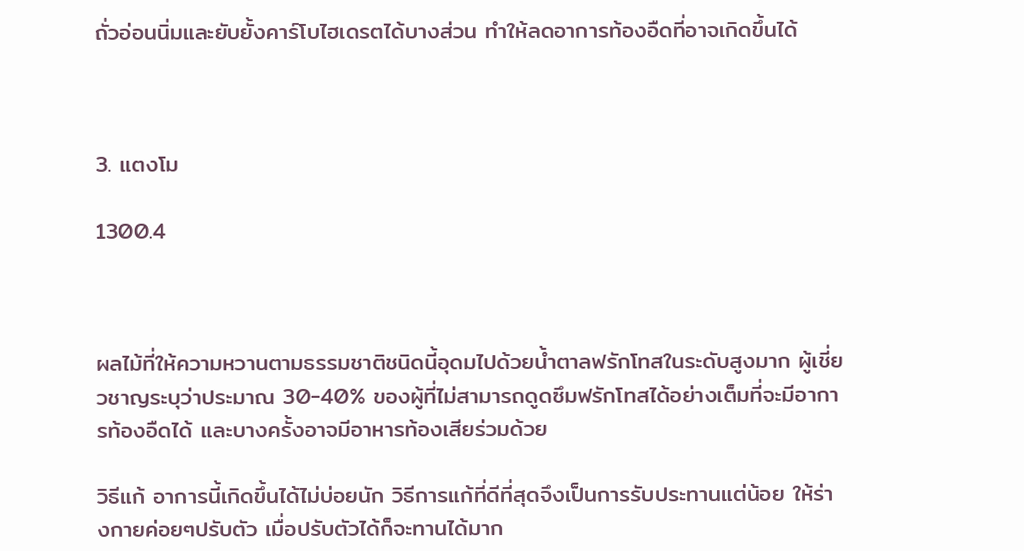ถั่วอ่อนนิ่มและยับยั้งคาร์โบไฮเดรตได้บางส่วน ทำให้ลดอาการท้องอืดที่อาจเกิดขึ้นได้



3. แตงโม

1300.4



ผลไม้ที่ให้ความหวานตามธรรมชาติชนิดนี้อุดมไปด้วยน้ำตาลฟรักโทสในระดับสูงมาก ผู้เชี่ยวชาญระบุว่าประมาณ 30-40% ของผู้ที่ไม่สามารถดูดซึมฟรักโทสได้อย่างเต็มที่จะมีอาการท้องอืดได้ และบางครั้งอาจมีอาหารท้องเสียร่วมด้วย

วิธีแก้ อาการนี้เกิดขึ้นได้ไม่บ่อยนัก วิธีการแก้ที่ดีที่สุดจึงเป็นการรับประทานแต่น้อย ให้ร่างกายค่อยๆปรับตัว เมื่อปรับตัวได้ก็จะทานได้มาก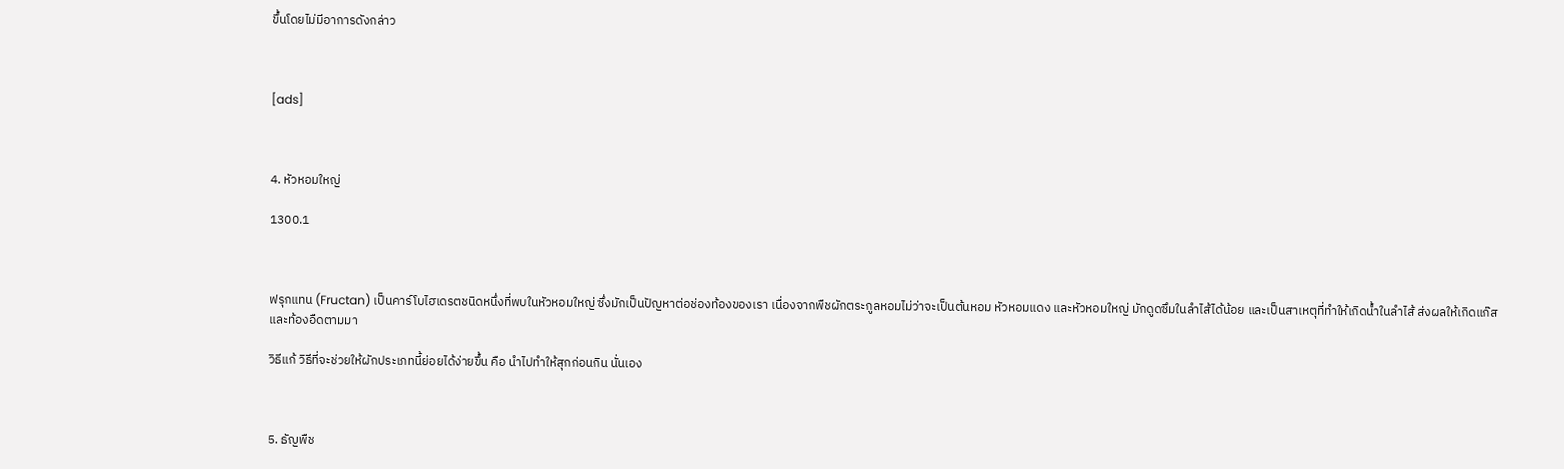ขึ้นโดยไม่มีอาการดังกล่าว



[ads]



4. หัวหอมใหญ่

1300.1



ฟรุกแทน (Fructan) เป็นคาร์โบไฮเดรตชนิดหนึ่งที่พบในหัวหอมใหญ่ ซึ่งมักเป็นปัญหาต่อช่องท้องของเรา เนื่องจากพืชผักตระกูลหอมไม่ว่าจะเป็นต้นหอม หัวหอมแดง และหัวหอมใหญ่ มักดูดซึมในลำไส้ได้น้อย และเป็นสาเหตุที่ทำให้เกิดน้ำในลำไส้ ส่งผลให้เกิดแก๊สและท้องอืดตามมา

วิธีแก้ วิธีที่จะช่วยให้ผักประเภทนี้ย่อยได้ง่ายขึ้น คือ นำไปทำให้สุกก่อนกิน นั่นเอง



5. ธัญพืช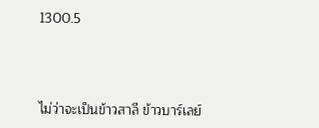1300.5



ไม่ว่าจะเป็นข้าวสาลี ข้าวบาร์เลย์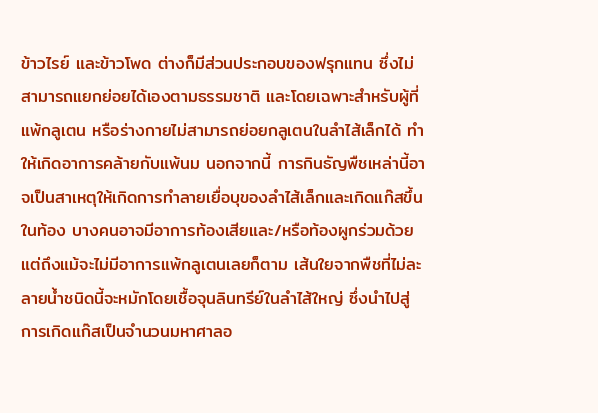ข้าวไรย์ และข้าวโพด ต่างก็มีส่วนประกอบของฟรุกแทน ซึ่งไม่สามารถแยกย่อยได้เองตามธรรมชาติ และโดยเฉพาะสำหรับผู้ที่แพ้กลูเตน หรือร่างกายไม่สามารถย่อยกลูเตนในลำไส้เล็กได้ ทำให้เกิดอาการคล้ายกับแพ้นม นอกจากนี้ การกินธัญพืชเหล่านี้อาจเป็นสาเหตุให้เกิดการทำลายเยื่อบุของลำไส้เล็กและเกิดแก๊สขึ้นในท้อง บางคนอาจมีอาการท้องเสียและ/หรือท้องผูกร่วมด้วย แต่ถึงแม้จะไม่มีอาการแพ้กลูเตนเลยก็ตาม เส้นใยจากพืชที่ไม่ละลายน้ำชนิดนี้จะหมักโดยเชื้อจุนลินทรีย์ในลำไส้ใหญ่ ซึ่งนำไปสู่การเกิดแก๊สเป็นจำนวนมหาศาลอ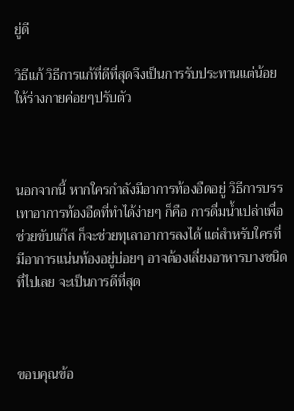ยู่ดี

วิธีแก้ วิธีการแก้ที่ดีที่สุดจึงเป็นการรับประทานแต่น้อย ให้ร่างกายค่อยๆปรับตัว



นอกจากนี้ หากใครกำลังมีอาการท้องอืดอยู่ วิธีการบรรเทาอาการท้องอืดที่ทำได้ง่ายๆ ก็คือ การดื่มน้ำเปล่าเพื่อช่วยขับแก๊ส ก็จะช่วยทุเลาอาการลงได้ แต่สำหรับใครที่มีอาการแน่นท้องอยู่บ่อยๆ อาจต้องเลี่ยงอาหารบางชนิดที่ไปเลย จะเป็นการดีที่สุด



ขอบคุณข้อ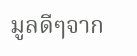มูลดีๆจาก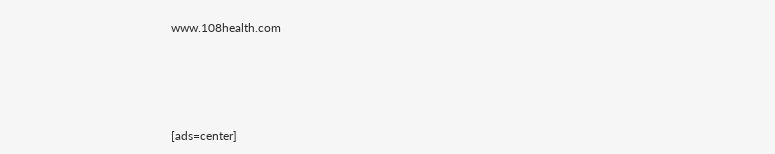www.108health.com





[ads=center]